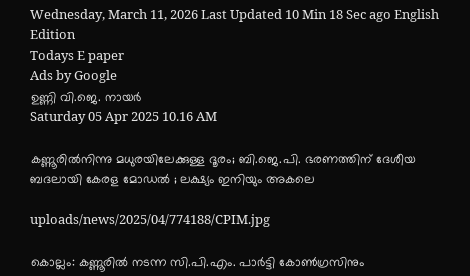Wednesday, March 11, 2026 Last Updated 10 Min 18 Sec ago English Edition
Todays E paper
Ads by Google
ഉണ്ണി വി.ജെ. നായര്‍
Saturday 05 Apr 2025 10.16 AM

കണ്ണൂരില്‍നിന്നു മധുരയിലേക്കുള്ള ദൂരം; ബി.ജെ.പി. ഭരണത്തിന് ദേശീയ ബദലായി കേരള മോഡല്‍ ; ലക്ഷ്യം ഇനിയും അകലെ

uploads/news/2025/04/774188/CPIM.jpg

കൊല്ലം: കണ്ണൂരില്‍ നടന്ന സി.പി.എം. പാര്‍ട്ടി കോണ്‍ഗ്രസിനും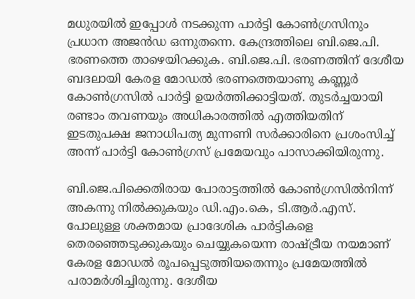മധുരയില്‍ ഇപ്പോള്‍ നടക്കുന്ന പാര്‍ട്ടി കോണ്‍ഗ്രസിനും പ്രധാന അജന്‍ഡ ഒന്നുതന്നെ. കേന്ദ്രത്തിലെ ബി.ജെ.പി. ഭരണത്തെ താഴെയിറക്കുക. ബി.ജെ.പി. ഭരണത്തിന് ദേശീയ ബദലായി കേരള മോഡല്‍ ഭരണത്തെയാണു കണ്ണൂര്‍ കോണ്‍ഗ്രസില്‍ പാര്‍ട്ടി ഉയര്‍ത്തിക്കാട്ടിയത്. തുടര്‍ച്ചയായി രണ്ടാം തവണയും അധികാരത്തില്‍ എത്തിയതിന് ഇടതുപക്ഷ ജനാധിപത്യ മുന്നണി സര്‍ക്കാരിനെ പ്രശംസിച്ച് അന്ന് പാര്‍ട്ടി കോണ്‍ഗ്രസ് പ്രമേയവും പാസാക്കിയിരുന്നു.

ബി.ജെ.പിക്കെതിരായ പോരാട്ടത്തില്‍ കോണ്‍ഗ്രസില്‍നിന്ന് അകന്നു നില്‍ക്കുകയും ഡി.എം.കെ, ടി.ആര്‍.എസ്. പോലുള്ള ശക്തമായ പ്രാദേശിക പാര്‍ട്ടികളെ തെരഞ്ഞെടുക്കുകയും ചെയ്യുകയെന്ന രാഷ്ട്രീയ നയമാണ് കേരള മോഡല്‍ രൂപപ്പെടുത്തിയതെന്നും പ്രമേയത്തില്‍ പരാമര്‍ശിച്ചിരുന്നു. ദേശീയ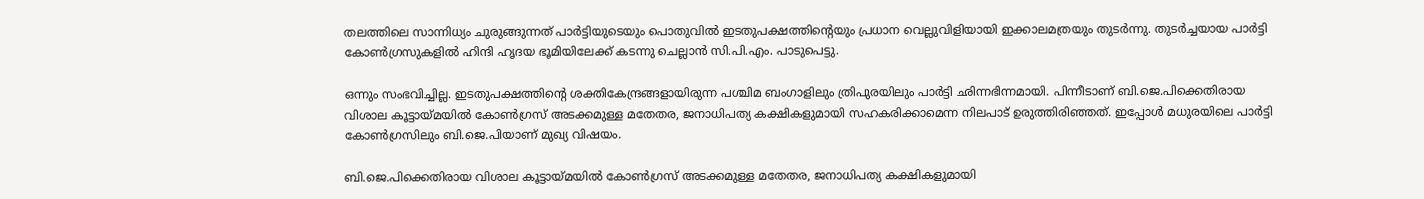തലത്തിലെ സാന്നിധ്യം ചുരുങ്ങുന്നത് പാര്‍ട്ടിയുടെയും പൊതുവില്‍ ഇടതുപക്ഷത്തിന്റെയും പ്രധാന വെല്ലുവിളിയായി ഇക്കാലമത്രയും തുടര്‍ന്നു. തുടര്‍ച്ചയായ പാര്‍ട്ടി കോണ്‍ഗ്രസുകളില്‍ ഹിന്ദി ഹൃദയ ഭൂമിയിലേക്ക് കടന്നു ചെല്ലാന്‍ സി.പി.എം. പാടുപെട്ടു.

ഒന്നും സംഭവിച്ചില്ല. ഇടതുപക്ഷത്തിന്റെ ശക്തികേന്ദ്രങ്ങളായിരുന്ന പശ്ചിമ ബംഗാളിലും ത്രിപുരയിലും പാര്‍ട്ടി ഛിന്നഭിന്നമായി. പിന്നീടാണ് ബി.ജെ.പിക്കെതിരായ വിശാല കൂട്ടായ്മയില്‍ കോണ്‍ഗ്രസ് അടക്കമുള്ള മതേതര, ജനാധിപത്യ കക്ഷികളുമായി സഹകരിക്കാമെന്ന നിലപാട് ഉരുത്തിരിഞ്ഞത്. ഇപ്പോള്‍ മധുരയിലെ പാര്‍ട്ടി കോണ്‍ഗ്രസിലും ബി.ജെ.പിയാണ് മുഖ്യ വിഷയം.

ബി.ജെ.പിക്കെതിരായ വിശാല കൂട്ടായ്മയില്‍ കോണ്‍ഗ്രസ് അടക്കമുള്ള മതേതര, ജനാധിപത്യ കക്ഷികളുമായി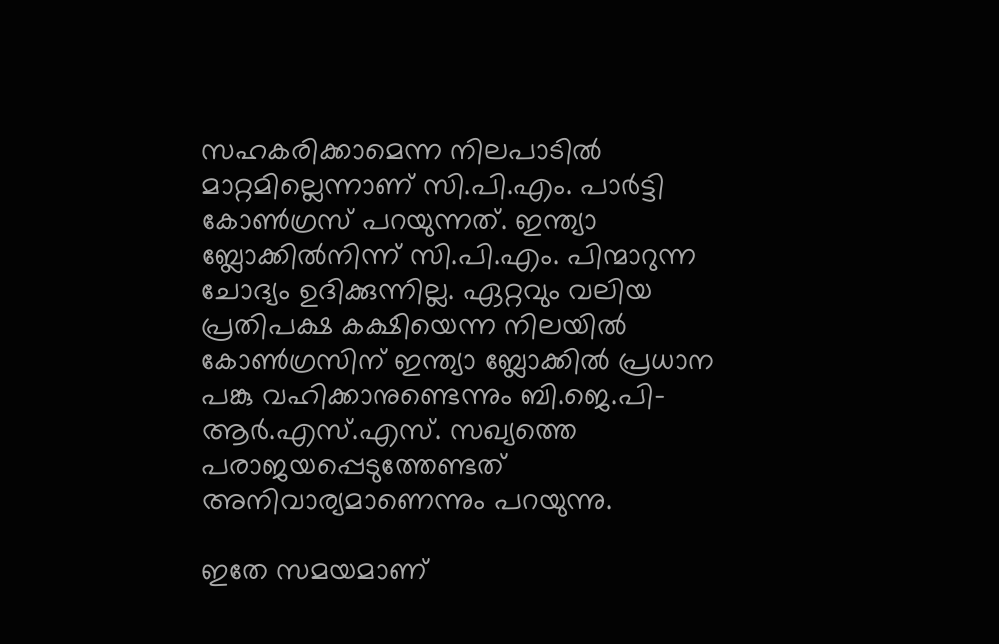സഹകരിക്കാമെന്ന നിലപാടില്‍ മാറ്റമില്ലെന്നാണ് സി.പി.എം. പാര്‍ട്ടി കോണ്‍ഗ്രസ് പറയുന്നത്. ഇന്ത്യാ ബ്ലോക്കില്‍നിന്ന് സി.പി.എം. പിന്മാറുന്ന ചോദ്യം ഉദിക്കുന്നില്ല. ഏറ്റവും വലിയ പ്രതിപക്ഷ കക്ഷിയെന്ന നിലയില്‍ കോണ്‍ഗ്രസിന് ഇന്ത്യാ ബ്ലോക്കില്‍ പ്രധാന പങ്കു വഹിക്കാനുണ്ടെന്നും ബി.ജെ.പി-ആര്‍.എസ്.എസ്. സഖ്യത്തെ പരാജയപ്പെടുത്തേണ്ടത് അനിവാര്യമാണെന്നും പറയുന്നു.

ഇതേ സമയമാണ്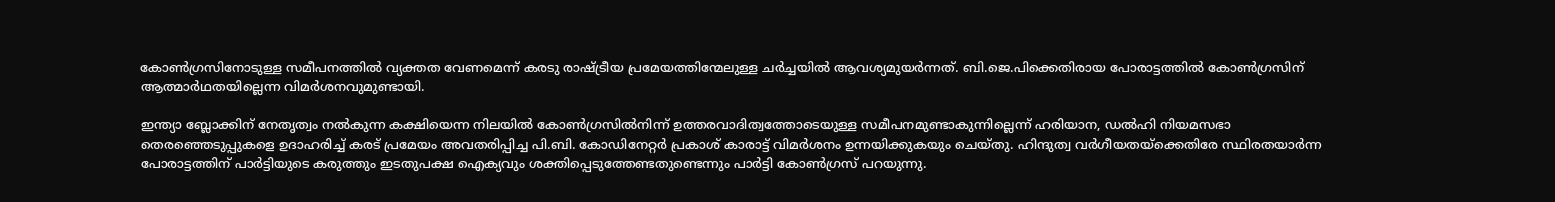കോണ്‍ഗ്രസിനോടുള്ള സമീപനത്തില്‍ വ്യക്തത വേണമെന്ന് കരടു രാഷ്ട്രീയ പ്രമേയത്തിന്മേലുള്ള ചര്‍ച്ചയില്‍ ആവശ്യമുയര്‍ന്നത്. ബി.ജെ.പിക്കെതിരായ പോരാട്ടത്തില്‍ കോണ്‍ഗ്രസിന് ആത്മാര്‍ഥതയില്ലെന്ന വിമര്‍ശനവുമുണ്ടായി.

ഇന്ത്യാ ബ്ലോക്കിന് നേതൃത്വം നല്‍കുന്ന കക്ഷിയെന്ന നിലയില്‍ കോണ്‍ഗ്രസില്‍നിന്ന് ഉത്തരവാദിത്വത്തോടെയുള്ള സമീപനമുണ്ടാകുന്നില്ലെന്ന് ഹരിയാന, ഡല്‍ഹി നിയമസഭാ തെരഞ്ഞെടുപ്പുകളെ ഉദാഹരിച്ച് കരട് പ്രമേയം അവതരിപ്പിച്ച പി.ബി. കോഡിനേറ്റര്‍ പ്രകാശ് കാരാട്ട് വിമര്‍ശനം ഉന്നയിക്കുകയും ചെയ്തു. ഹിന്ദുത്വ വര്‍ഗീയതയ്‌ക്കെതിരേ സ്ഥിരതയാര്‍ന്ന പോരാട്ടത്തിന് പാര്‍ട്ടിയുടെ കരുത്തും ഇടതുപക്ഷ ഐക്യവും ശക്തിപ്പെടുത്തേണ്ടതുണ്ടെന്നും പാര്‍ട്ടി കോണ്‍ഗ്രസ് പറയുന്നു.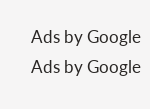Ads by Google
Ads by Google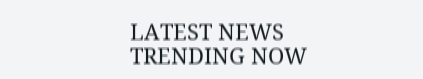LATEST NEWS
TRENDING NOW